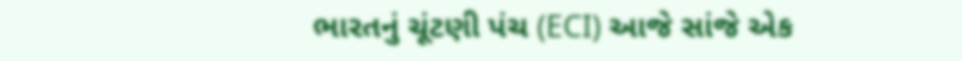ભારતનું ચૂંટણી પંચ (ECI) આજે સાંજે એક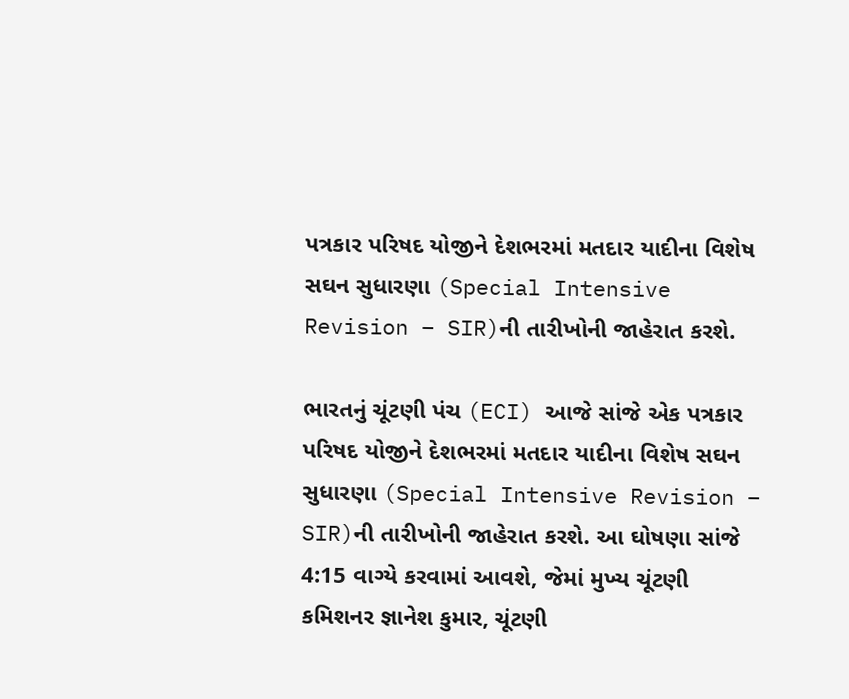પત્રકાર પરિષદ યોજીને દેશભરમાં મતદાર યાદીના વિશેષ સઘન સુધારણા (Special Intensive Revision – SIR)ની તારીખોની જાહેરાત કરશે.

ભારતનું ચૂંટણી પંચ (ECI) આજે સાંજે એક પત્રકાર પરિષદ યોજીને દેશભરમાં મતદાર યાદીના વિશેષ સઘન સુધારણા (Special Intensive Revision – SIR)ની તારીખોની જાહેરાત કરશે. આ ઘોષણા સાંજે 4:15 વાગ્યે કરવામાં આવશે, જેમાં મુખ્ય ચૂંટણી કમિશનર જ્ઞાનેશ કુમાર, ચૂંટણી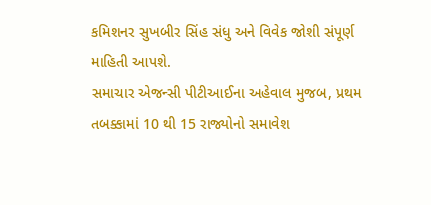કમિશનર સુખબીર સિંહ સંધુ અને વિવેક જોશી સંપૂર્ણ માહિતી આપશે.
સમાચાર એજન્સી પીટીઆઈના અહેવાલ મુજબ, પ્રથમ તબક્કામાં 10 થી 15 રાજ્યોનો સમાવેશ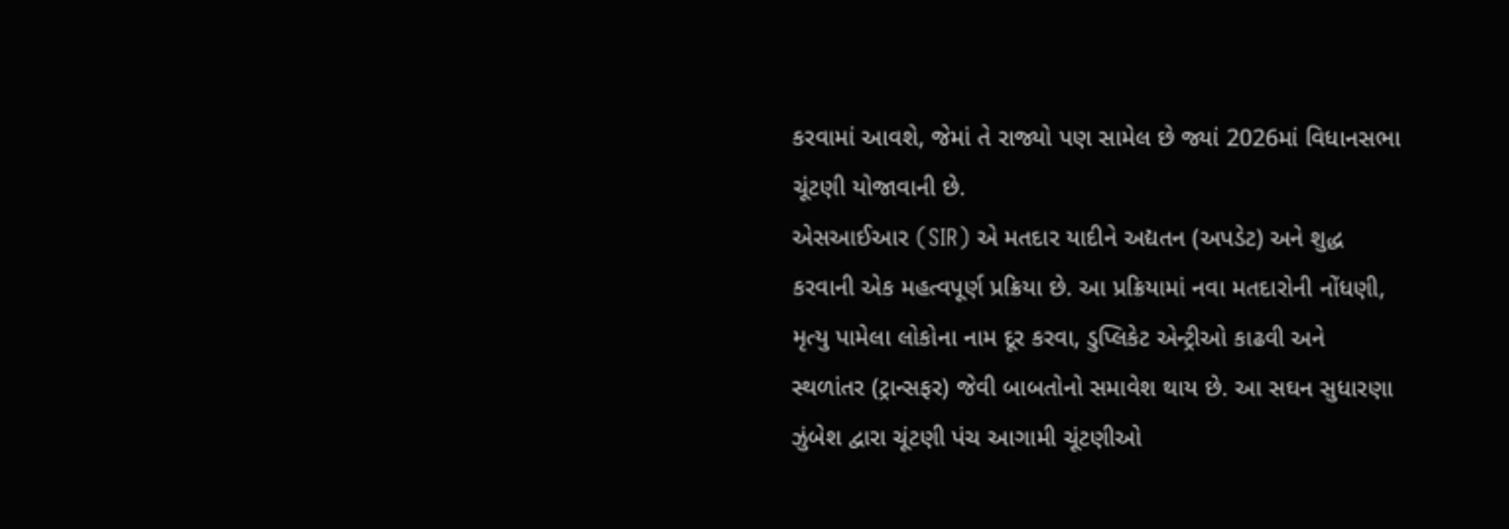કરવામાં આવશે, જેમાં તે રાજ્યો પણ સામેલ છે જ્યાં 2026માં વિધાનસભા ચૂંટણી યોજાવાની છે.
એસઆઈઆર (SIR) એ મતદાર યાદીને અદ્યતન (અપડેટ) અને શુદ્ધ કરવાની એક મહત્વપૂર્ણ પ્રક્રિયા છે. આ પ્રક્રિયામાં નવા મતદારોની નોંધણી, મૃત્યુ પામેલા લોકોના નામ દૂર કરવા, ડુપ્લિકેટ એન્ટ્રીઓ કાઢવી અને સ્થળાંતર (ટ્રાન્સફર) જેવી બાબતોનો સમાવેશ થાય છે. આ સઘન સુધારણા ઝુંબેશ દ્વારા ચૂંટણી પંચ આગામી ચૂંટણીઓ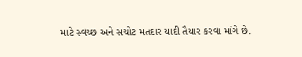માટે સ્વચ્છ અને સચોટ મતદાર યાદી તૈયાર કરવા માંગે છે.